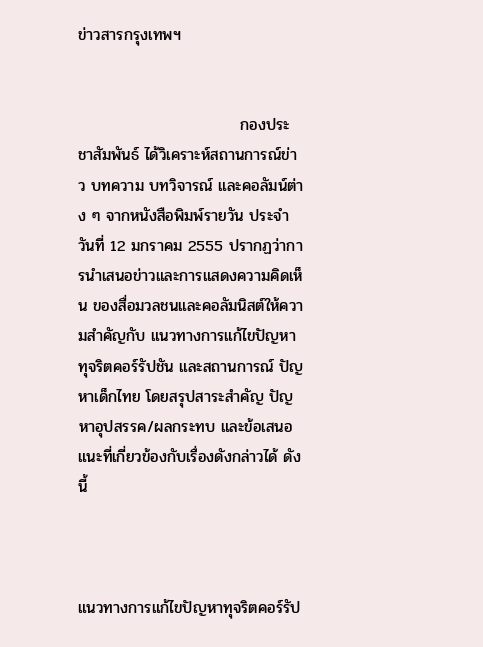ข่าวสารกรุงเทพฯ


                             กองประชาสัมพันธ์ ได้วิเคราะห์สถานการณ์ข่าว บทความ บทวิจารณ์ และคอลัมน์ต่าง ๆ จากหนังสือพิมพ์รายวัน ประจำวันที่ 12 มกราคม 2555 ปรากฏว่าการนำเสนอข่าวและการแสดงความคิดเห็น ของสื่อมวลชนและคอลัมนิสต์ให้ความสำคัญกับ แนวทางการแก้ไขปัญหาทุจริตคอร์รัปชัน และสถานการณ์ ปัญหาเด็กไทย โดยสรุปสาระสำคัญ ปัญหาอุปสรรค/ผลกระทบ และข้อเสนอแนะที่เกี่ยวข้องกับเรื่องดังกล่าวได้ ดังนี้



แนวทางการแก้ไขปัญหาทุจริตคอร์รัป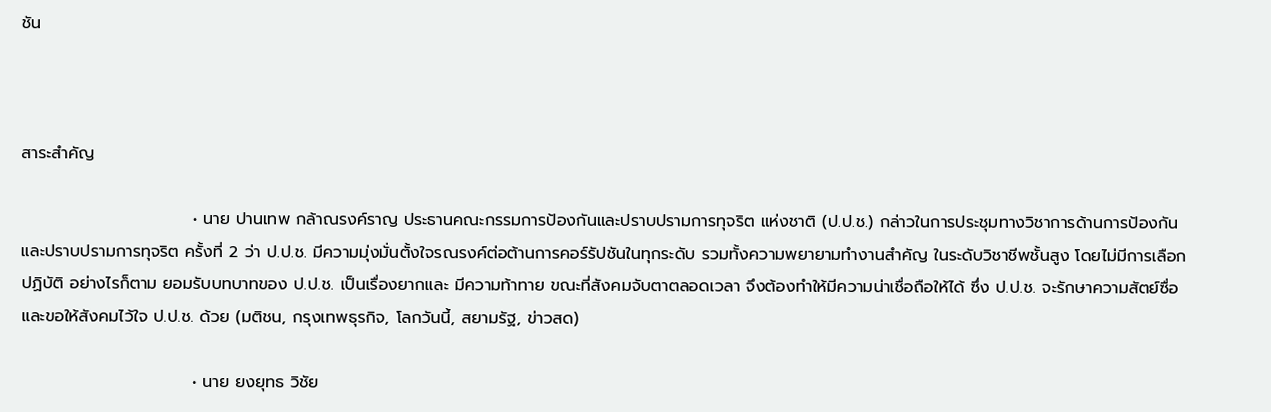ชัน



สาระสำคัญ

                             • นาย ปานเทพ กล้าณรงค์ราญ ประธานคณะกรรมการป้องกันและปราบปรามการทุจริต แห่งชาติ (ป.ป.ช.) กล่าวในการประชุมทางวิชาการด้านการป้องกันและปราบปรามการทุจริต ครั้งที่ 2 ว่า ป.ป.ช. มีความมุ่งมั่นตั้งใจรณรงค์ต่อต้านการคอร์รัปชันในทุกระดับ รวมทั้งความพยายามทำงานสำคัญ ในระดับวิชาชีพชั้นสูง โดยไม่มีการเลือกปฏิบัติ อย่างไรก็ตาม ยอมรับบทบาทของ ป.ป.ช. เป็นเรื่องยากและ มีความท้าทาย ขณะที่สังคมจับตาตลอดเวลา จึงต้องทำให้มีความน่าเชื่อถือให้ได้ ซึ่ง ป.ป.ช. จะรักษาความสัตย์ซื่อ และขอให้สังคมไว้ใจ ป.ป.ช. ด้วย (มติชน, กรุงเทพธุรกิจ, โลกวันนี้, สยามรัฐ, ข่าวสด)

                             • นาย ยงยุทธ วิชัย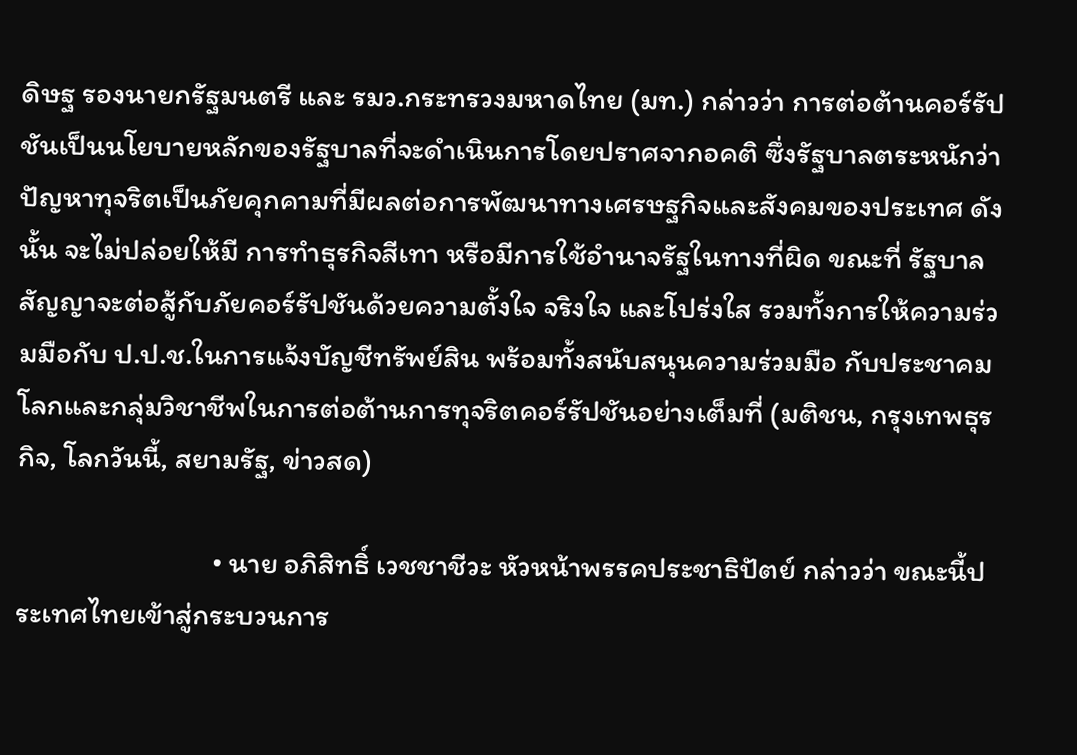ดิษฐ รองนายกรัฐมนตรี และ รมว.กระทรวงมหาดไทย (มท.) กล่าวว่า การต่อต้านคอร์รัปชันเป็นนโยบายหลักของรัฐบาลที่จะดำเนินการโดยปราศจากอคติ ซึ่งรัฐบาลตระหนักว่าปัญหาทุจริตเป็นภัยคุกคามที่มีผลต่อการพัฒนาทางเศรษฐกิจและสังคมของประเทศ ดังนั้น จะไม่ปล่อยให้มี การทำธุรกิจสีเทา หรือมีการใช้อำนาจรัฐในทางที่ผิด ขณะที่ รัฐบาลสัญญาจะต่อสู้กับภัยคอร์รัปชันด้วยความตั้งใจ จริงใจ และโปร่งใส รวมทั้งการให้ความร่วมมือกับ ป.ป.ช.ในการแจ้งบัญชีทรัพย์สิน พร้อมทั้งสนับสนุนความร่วมมือ กับประชาคมโลกและกลุ่มวิชาชีพในการต่อต้านการทุจริตคอร์รัปชันอย่างเต็มที่ (มติชน, กรุงเทพธุรกิจ, โลกวันนี้, สยามรัฐ, ข่าวสด)

                             • นาย อภิสิทธิ์ เวชชาชีวะ หัวหน้าพรรคประชาธิปัตย์ กล่าวว่า ขณะนี้ประเทศไทยเข้าสู่กระบวนการ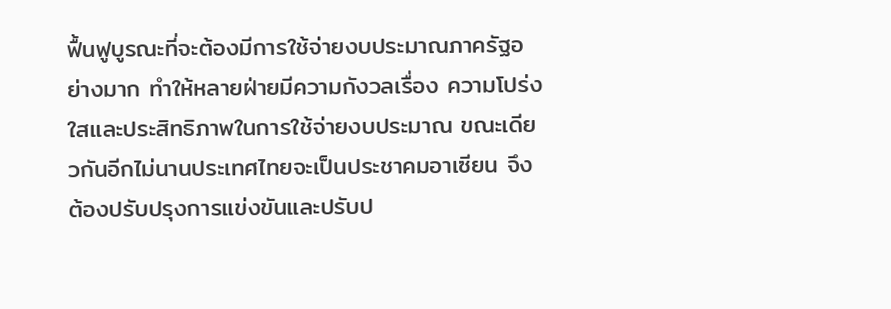ฟื้นฟูบูรณะที่จะต้องมีการใช้จ่ายงบประมาณภาครัฐอย่างมาก ทำให้หลายฝ่ายมีความกังวลเรื่อง ความโปร่งใสและประสิทธิภาพในการใช้จ่ายงบประมาณ ขณะเดียวกันอีกไม่นานประเทศไทยจะเป็นประชาคมอาเซียน จึงต้องปรับปรุงการแข่งขันและปรับป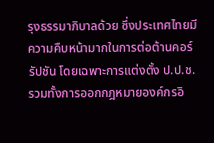รุงธรรมาภิบาลด้วย ซึ่งประเทศไทยมีความคืบหน้ามากในการต่อต้านคอร์รัปชัน โดยเฉพาะการแต่งตั้ง ป.ป.ช. รวมทั้งการออกกฎหมายองค์กรอิ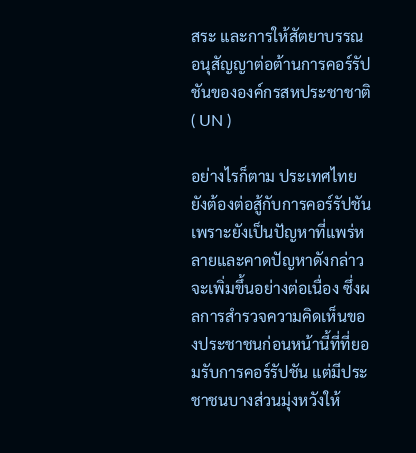สระ และการให้สัตยาบรรณอนุสัญญาต่อต้านการคอร์รัปชันขององค์กรสหประชาชาติ ( UN )

อย่างไรก็ตาม ประเทศไทยยังต้องต่อสู้กับการคอร์รัปชัน เพราะยังเป็นปัญหาที่แพร่หลายและคาดปัญหาดังกล่าวจะเพิ่มขึ้นอย่างต่อเนื่อง ซึ่งผลการสำรวจความคิดเห็นของประชาชนก่อนหน้านี้ที่ที่ยอมรับการคอร์รัปชัน แต่มีประชาชนบางส่วนมุ่งหวังให้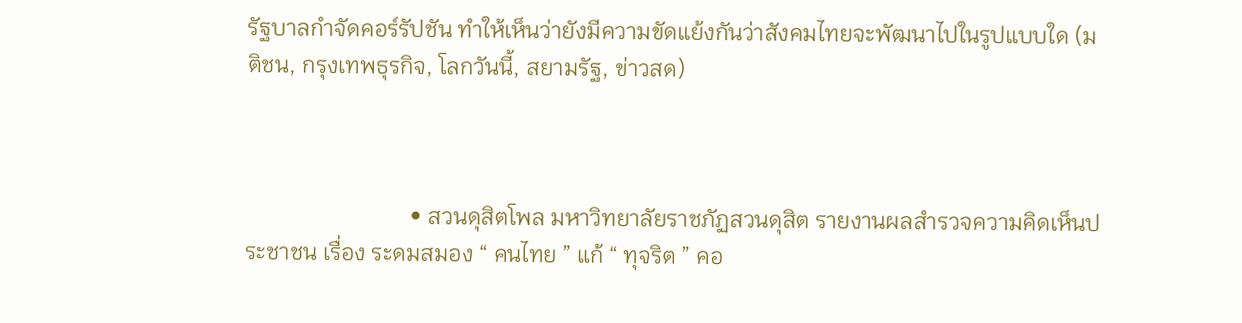รัฐบาลกำจัดคอร์รัปชัน ทำให้เห็นว่ายังมีความขัดแย้งกันว่าสังคมไทยจะพัฒนาไปในรูปแบบใด (มติชน, กรุงเทพธุรกิจ, โลกวันนี้, สยามรัฐ, ข่าวสด)



                             • สวนดุสิตโพล มหาวิทยาลัยราชภัฏสวนดุสิต รายงานผลสำรวจความคิดเห็นประชาชน เรื่อง ระดมสมอง “ คนไทย ” แก้ “ ทุจริต ” คอ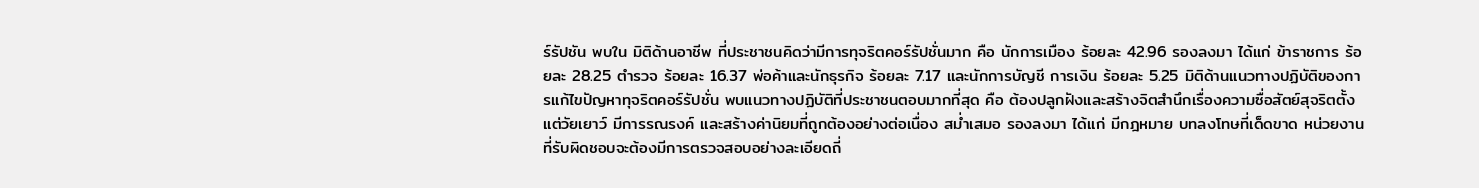ร์รัปชัน พบใน มิติด้านอาชีพ ที่ประชาชนคิดว่ามีการทุจริตคอร์รัปชั่นมาก คือ นักการเมือง ร้อยละ 42.96 รองลงมา ได้แก่ ข้าราชการ ร้อยละ 28.25 ตำรวจ ร้อยละ 16.37 พ่อค้าและนักธุรกิจ ร้อยละ 7.17 และนักการบัญชี การเงิน ร้อยละ 5.25 มิติด้านแนวทางปฏิบัติของการแก้ไขปัญหาทุจริตคอร์รัปชั่น พบแนวทางปฏิบัติที่ประชาชนตอบมากที่สุด คือ ต้องปลูกฝังและสร้างจิตสำนึกเรื่องความซื่อสัตย์สุจริตตั้งแต่วัยเยาว์ มีการรณรงค์ และสร้างค่านิยมที่ถูกต้องอย่างต่อเนื่อง สม่ำเสมอ รองลงมา ได้แก่ มีกฎหมาย บทลงโทษที่เด็ดขาด หน่วยงานที่รับผิดชอบจะต้องมีการตรวจสอบอย่างละเอียดถี่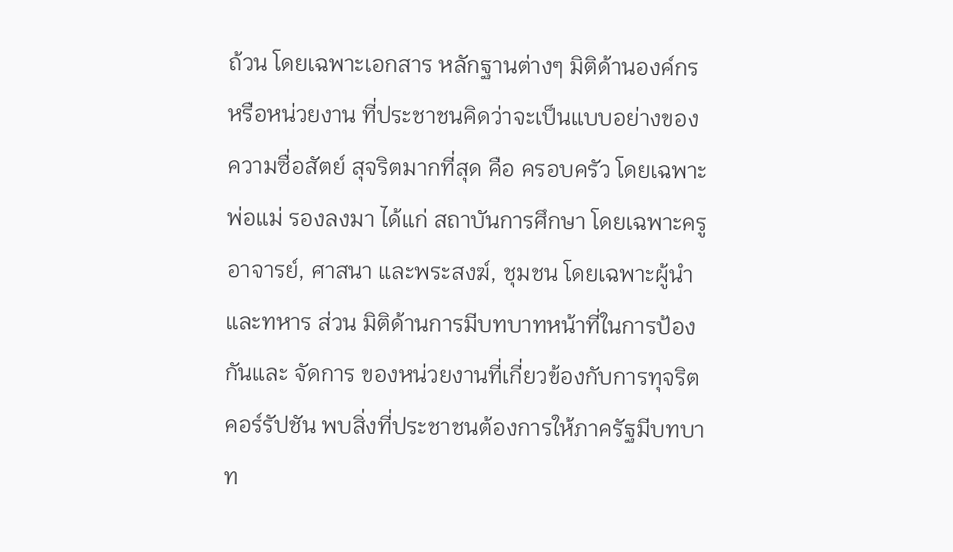ถ้วน โดยเฉพาะเอกสาร หลักฐานต่างๆ มิติด้านองค์กร หรือหน่วยงาน ที่ประชาชนคิดว่าจะเป็นแบบอย่างของความซื่อสัตย์ สุจริตมากที่สุด คือ ครอบครัว โดยเฉพาะพ่อแม่ รองลงมา ได้แก่ สถาบันการศึกษา โดยเฉพาะครูอาจารย์, ศาสนา และพระสงฆ์, ชุมชน โดยเฉพาะผู้นำ และทหาร ส่วน มิติด้านการมีบทบาทหน้าที่ในการป้องกันและ จัดการ ของหน่วยงานที่เกี่ยวข้องกับการทุจริตคอร์รัปชัน พบสิ่งที่ประชาชนต้องการให้ภาครัฐมีบทบาท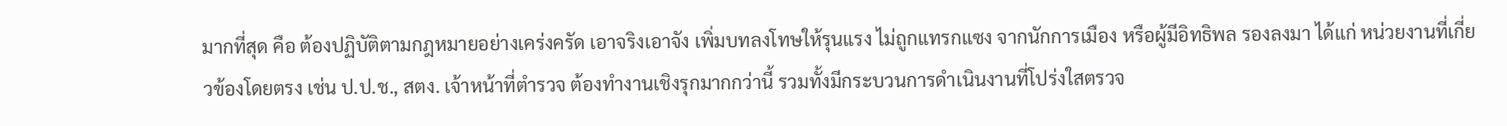มากที่สุด คือ ต้องปฏิบัติตามกฎหมายอย่างเคร่งครัด เอาจริงเอาจัง เพิ่มบทลงโทษให้รุนแรง ไม่ถูกแทรกแซง จากนักการเมือง หรือผู้มีอิทธิพล รองลงมา ได้แก่ หน่วยงานที่เกี่ยวข้องโดยตรง เช่น ป.ป.ช., สตง. เจ้าหน้าที่ตำรวจ ต้องทำงานเชิงรุกมากกว่านี้ รวมทั้งมีกระบวนการดำเนินงานที่โปร่งใสตรวจ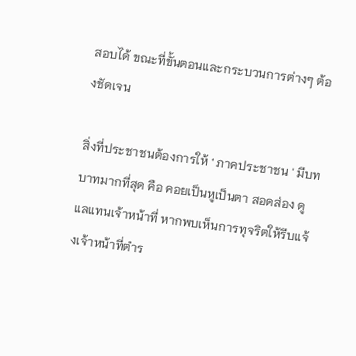สอบได้ ขณะที่ขั้นตอนและกระบวนการต่างๆ ต้องชัดเจน

สิ่งที่ประชาชนต้องการให้ ‘ ภาคประชาชน ' มีบทบาทมากที่สุด คือ คอยเป็นหูเป็นตา สอดส่อง ดูแลแทนเจ้าหน้าที่ หากพบเห็นการทุจริตให้รีบแจ้งเจ้าหน้าที่ตำร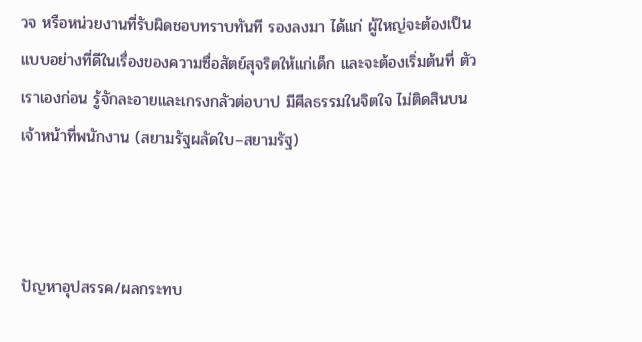วจ หรือหน่วยงานที่รับผิดชอบทราบทันที รองลงมา ได้แก่ ผู้ใหญ่จะต้องเป็นแบบอย่างที่ดีในเรื่องของความซื่อสัตย์สุจริตให้แก่เด็ก และจะต้องเริ่มต้นที่ ตัวเราเองก่อน รู้จักละอายและเกรงกลัวต่อบาป มีศีลธรรมในจิตใจ ไม่ติดสินบนเจ้าหน้าที่พนักงาน (สยามรัฐผลัดใบ–สยามรัฐ)



ปัญหาอุปสรรค/ผลกระทบ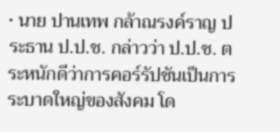• นาย ปานเทพ กล้าณรงค์ราญ ประธาน ป.ป.ช. กล่าวว่า ป.ป.ช. ตระหนักดีว่าการคอร์รัปชันเป็นการระบาดใหญ่ของสังคม โด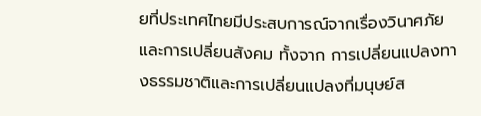ยที่ประเทศไทยมีประสบการณ์จากเรื่องวินาศภัยและการเปลี่ยนสังคม ทั้งจาก การเปลี่ยนแปลงทางธรรมชาติและการเปลี่ยนแปลงที่มนุษย์ส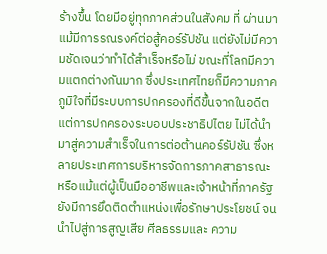ร้างขึ้น โดยมีอยู่ทุกภาคส่วนในสังคม ที่ ผ่านมา แม้มีการรณรงค์ต่อสู้คอร์รัปชัน แต่ยังไม่มีความชัดเจนว่าทำได้สำเร็จหรือไม่ ขณะที่โลกมีความแตกต่างกันมาก ซึ่งประเทศไทยก็มีความภาคภูมิใจที่มีระบบการปกครองที่ดีขึ้นจากในอดีต แต่การปกครองระบอบประชาธิปไตย ไม่ได้นำมาสู่ความสำเร็จในการต่อต้านคอร์รัปชัน ซึ่งหลายประเทศการบริหารจัดการภาคสาธารณะ หรือแม้แต่ผู้เป็นมืออาชีพและเจ้าหน้าที่ภาครัฐยังมีการยึดติดตำแหน่งเพื่อรักษาประโยชน์ จนนำไปสู่การสูญเสีย ศีลธรรมและ ความ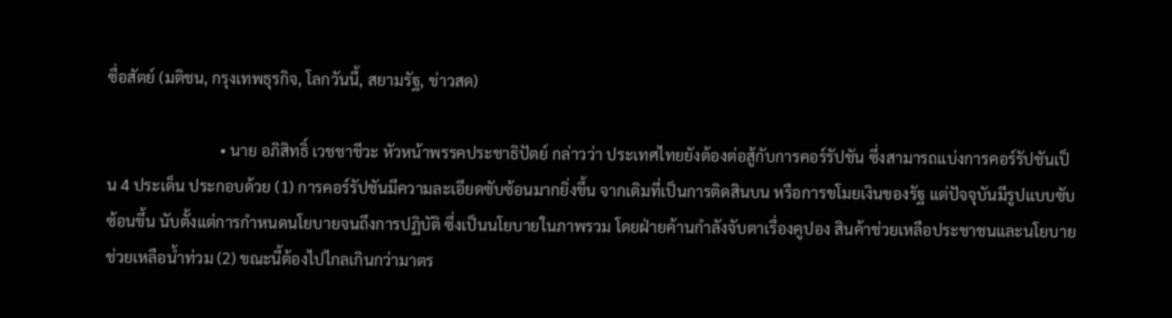ซื่อสัตย์ (มติชน, กรุงเทพธุรกิจ, โลกวันนี้, สยามรัฐ, ข่าวสด)

                             • นาย อภิสิทธิ์ เวชชาชีวะ หัวหน้าพรรคประชาธิปัตย์ กล่าวว่า ประเทศไทยยังต้องต่อสู้กับการคอร์รัปชัน ซึ่งสามารถแบ่งการคอร์รัปชันเป็น 4 ประเด็น ประกอบด้วย (1) การคอร์รัปชันมีความละเอียดซับซ้อนมากยิ่งขึ้น จากเดิมที่เป็นการติดสินบน หรือการขโมยเงินของรัฐ แต่ปัจจุบันมีรูปแบบซับซ้อนขึ้น นับตั้งแต่การกำหนดนโยบายจนถึงการปฏิบัติ ซึ่งเป็นนโยบายในภาพรวม โดยฝ่ายค้านกำลังจับตาเรื่องคูปอง สินค้าช่วยเหลือประชาชนและนโยบายช่วยเหลือน้ำท่วม (2) ขณะนี้ต้องไปไกลเกินกว่ามาตร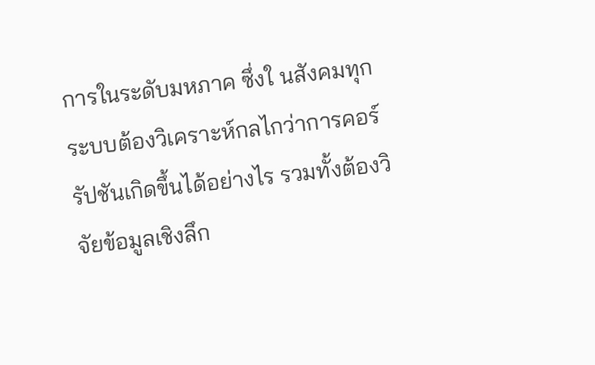การในระดับมหภาค ซึ่งใ นสังคมทุกระบบต้องวิเคราะห์กลไกว่าการคอร์รัปชันเกิดขึ้นได้อย่างไร รวมทั้งต้องวิจัยข้อมูลเชิงลึก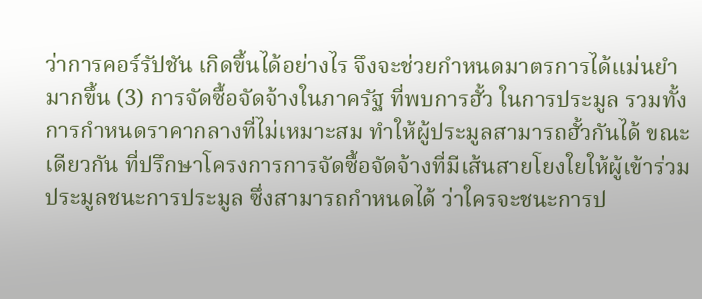ว่าการคอร์รัปชัน เกิดขึ้นได้อย่างไร จึงจะช่วยกำหนดมาตรการได้แม่นยำมากขึ้น (3) การจัดซื้อจัดจ้างในภาครัฐ ที่พบการฮั้ว ในการประมูล รวมทั้งการกำหนดราคากลางที่ไม่เหมาะสม ทำให้ผู้ประมูลสามารถฮั้วกันได้ ขณะเดียวกัน ที่ปรึกษาโครงการการจัดซื้อจัดจ้างที่มีเส้นสายโยงใยให้ผู้เข้าร่วมประมูลชนะการประมูล ซึ่งสามารถกำหนดได้ ว่าใครจะชนะการป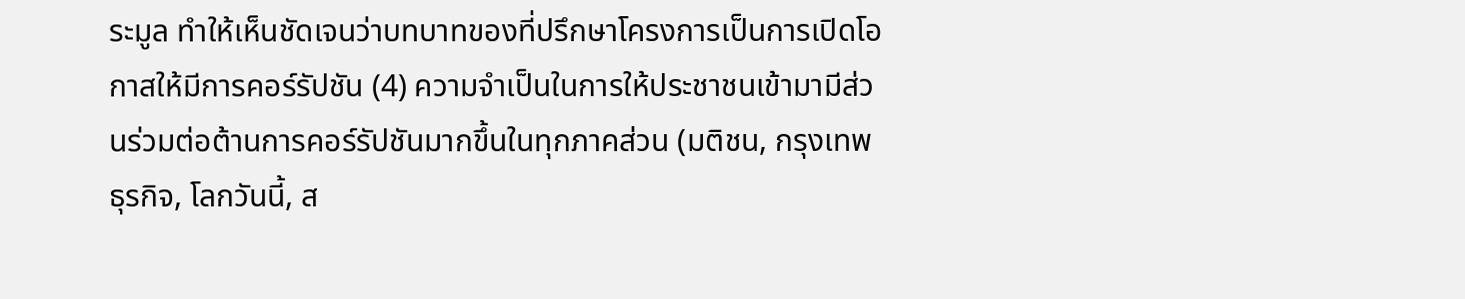ระมูล ทำให้เห็นชัดเจนว่าบทบาทของที่ปรึกษาโครงการเป็นการเปิดโอกาสให้มีการคอร์รัปชัน (4) ความจำเป็นในการให้ประชาชนเข้ามามีส่วนร่วมต่อต้านการคอร์รัปชันมากขึ้นในทุกภาคส่วน (มติชน, กรุงเทพธุรกิจ, โลกวันนี้, ส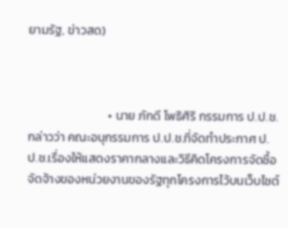ยามรัฐ, ข่าวสด)



                             • นาย ภักดี โพธิศิริ กรรมการ ป.ป.ช. กล่าวว่า คณะอนุกรรมการ ป.ป.ช.ที่จัดทำประกาศ ป.ป.ช.เรื่องให้แสดงราคากลางและวิธีคิดโครงการจัดซื้อจัดจ้างของหน่วยงานของรัฐทุกโครงการไว้บนเว็บไซต์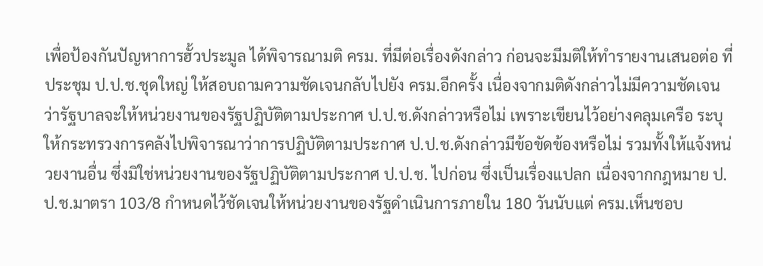เพื่อป้องกันปัญหาการฮั้วประมูล ได้พิจารณามติ ครม. ที่มีต่อเรื่องดังกล่าว ก่อนจะมีมติให้ทำรายงานเสนอต่อ ที่ประชุม ป.ป.ช.ชุดใหญ่ ให้สอบถามความชัดเจนกลับไปยัง ครม.อีกครั้ง เนื่องจากมติดังกล่าวไม่มีความชัดเจน ว่ารัฐบาลจะให้หน่วยงานของรัฐปฏิบัติตามประกาศ ป.ป.ช.ดังกล่าวหรือไม่ เพราะเขียนไว้อย่างคลุมเครือ ระบุให้กระทรวงการคลังไปพิจารณาว่าการปฏิบัติตามประกาศ ป.ป.ช.ดังกล่าวมีข้อขัดข้องหรือไม่ รวมทั้งให้แจ้งหน่วยงานอื่น ซึ่งมิใช่หน่วยงานของรัฐปฏิบัติตามประกาศ ป.ป.ช. ไปก่อน ซึ่งเป็นเรื่องแปลก เนื่องจากกฎหมาย ป.ป.ช.มาตรา 103/8 กำหนดไว้ชัดเจนให้หน่วยงานของรัฐดำเนินการภายใน 180 วันนับแต่ ครม.เห็นชอบ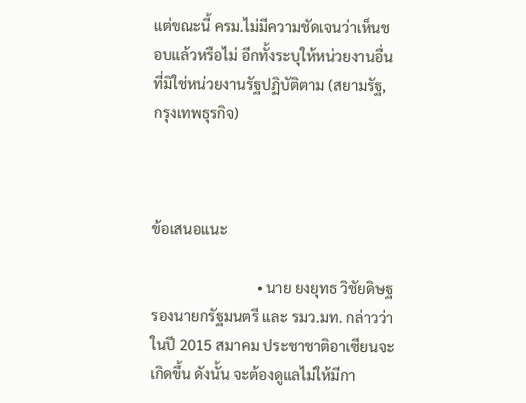แต่ขณะนี้ ครม.ไม่มีความชัดเจนว่าเห็นชอบแล้วหรือไม่ อีกทั้งระบุให้หน่วยงานอื่นที่มิใช่หน่วยงานรัฐปฏิบัติตาม (สยามรัฐ, กรุงเทพธุรกิจ)



ข้อเสนอแนะ

                             • นาย ยงยุทธ วิชัยดิษฐ รองนายกรัฐมนตรี และ รมว.มท. กล่าวว่า ในปี 2015 สมาคม ประชาชาติอาเซียนจะเกิดขึ้น ดังนั้น จะต้องดูแลไม่ให้มีกา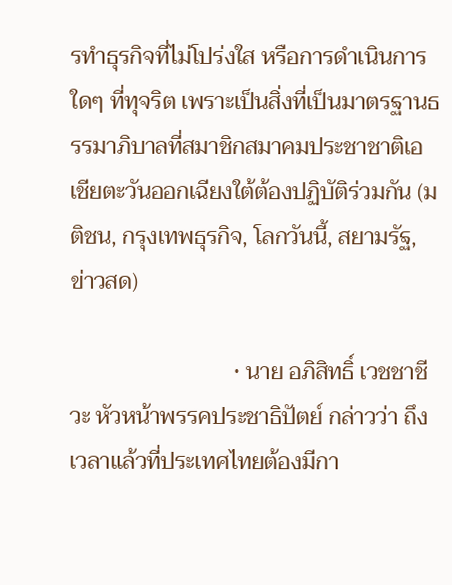รทำธุรกิจที่ไม่โปร่งใส หรือการดำเนินการใดๆ ที่ทุจริต เพราะเป็นสิ่งที่เป็นมาตรฐานธรรมาภิบาลที่สมาชิกสมาคมประชาชาติเอเชียตะวันออกเฉียงใต้ต้องปฏิบัติร่วมกัน (มติชน, กรุงเทพธุรกิจ, โลกวันนี้, สยามรัฐ, ข่าวสด)

                             • นาย อภิสิทธิ์ เวชชาชีวะ หัวหน้าพรรคประชาธิปัตย์ กล่าวว่า ถึงเวลาแล้วที่ประเทศไทยต้องมีกา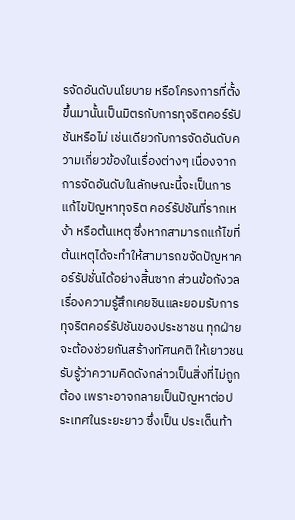รจัดอันดับนโยบาย หรือโครงการที่ตั้งขึ้นมานั้นเป็นมิตรกับการทุจริตคอร์รัปชันหรือไม่ เช่นเดียวกับการจัดอันดับความเกี่ยวข้องในเรื่องต่างๆ เนื่องจากการจัดอันดับในลักษณะนี้จะเป็นการแก้ไขปัญหาทุจริต คอร์รัปชันที่รากเหง้า หรือต้นเหตุ ซึ่งหากสามารถแก้ไขที่ต้นเหตุได้จะทำให้สามารถขจัดปัญหาคอร์รัปชั่นได้อย่างสิ้นซาก ส่วนข้อกังวลเรื่องความรู้สึกเคยชินและยอมรับการทุจริตคอร์รัปชันของประชาชน ทุกฝ่ายจะต้องช่วยกันสร้างทัศนคติ ให้เยาวชนรับรู้ว่าความคิดดังกล่าวเป็นสิ่งที่ไม่ถูกต้อง เพราะอาจกลายเป็นปัญหาต่อประเทศในระยะยาว ซึ่งเป็น ประเด็นท้า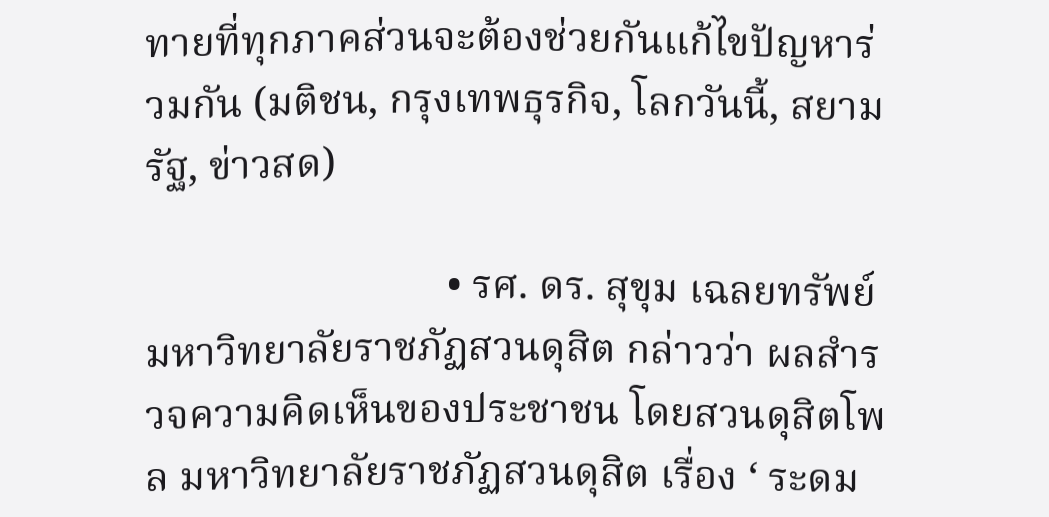ทายที่ทุกภาคส่วนจะต้องช่วยกันแก้ไขปัญหาร่วมกัน (มติชน, กรุงเทพธุรกิจ, โลกวันนี้, สยามรัฐ, ข่าวสด)

                             • รศ. ดร. สุขุม เฉลยทรัพย์ มหาวิทยาลัยราชภัฏสวนดุสิต กล่าวว่า ผลสำรวจความคิดเห็นของประชาชน โดยสวนดุสิตโพล มหาวิทยาลัยราชภัฏสวนดุสิต เรื่อง ‘ ระดม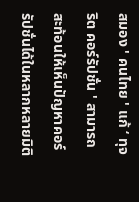สมอง ' คนไทย ' แก้ ‘ ทุจริต คอร์รัปชั่น ' สามารถสะท้อนให้เห็นปัญหาคอร์รัปชั่นได้ในหลากหลายมิติ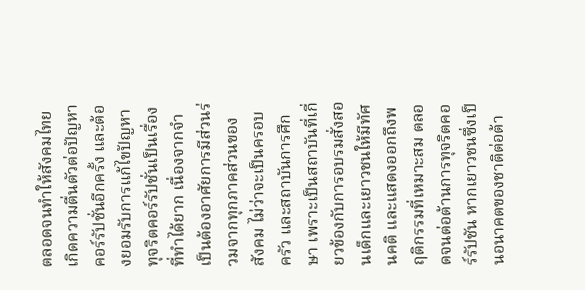ตลอดจนทำให้สังคมไทยเกิดความตื่นตัวต่อปัญหาคอร์รัปชั่นอีกครั้ง และต้องยอมรับการแก้ไขปัญหาทุจริตคอร์รัปชั่นเป็นเรื่องที่ทำได้ยาก เนื่องจากจำเป็นต้องอาศัยการมีส่วนร่วมจากทุกภาคส่วนของสังคม ไม่ว่าจะเป็นครอบครัว และสถาบันการศึกษา เพราะเป็นสถาบันที่เกี่ยวข้องกับการอบรมสั่งสอนเด็กและเยาวชนให้มีทัศนคติ และแสดงออกถึงพฤติกรรมที่เหมาะสม ตลอดจนต่อต้านการทุจริตคอร์รัปชัน หากเยาวชนซึ่งเป็นอนาคตของชาติต่อต้า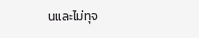นและไม่ทุจ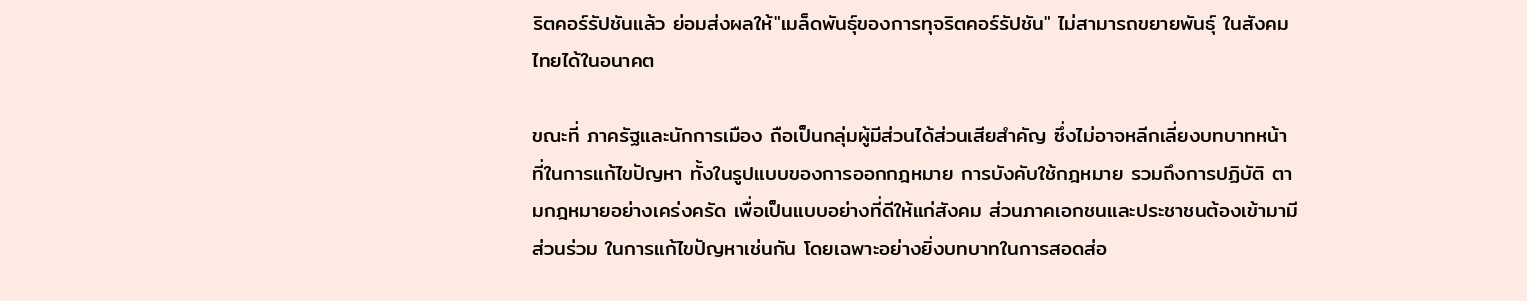ริตคอร์รัปชันแล้ว ย่อมส่งผลให้"เมล็ดพันธุ์ของการทุจริตคอร์รัปชัน" ไม่สามารถขยายพันธุ์ ในสังคมไทยได้ในอนาคต

ขณะที่ ภาครัฐและนักการเมือง ถือเป็นกลุ่มผู้มีส่วนได้ส่วนเสียสำคัญ ซึ่งไม่อาจหลีกเลี่ยงบทบาทหน้าที่ในการแก้ไขปัญหา ทั้งในรูปแบบของการออกกฎหมาย การบังคับใช้กฎหมาย รวมถึงการปฏิบัติ ตามกฎหมายอย่างเคร่งครัด เพื่อเป็นแบบอย่างที่ดีให้แก่สังคม ส่วนภาคเอกชนและประชาชนต้องเข้ามามีส่วนร่วม ในการแก้ไขปัญหาเช่นกัน โดยเฉพาะอย่างยิ่งบทบาทในการสอดส่อ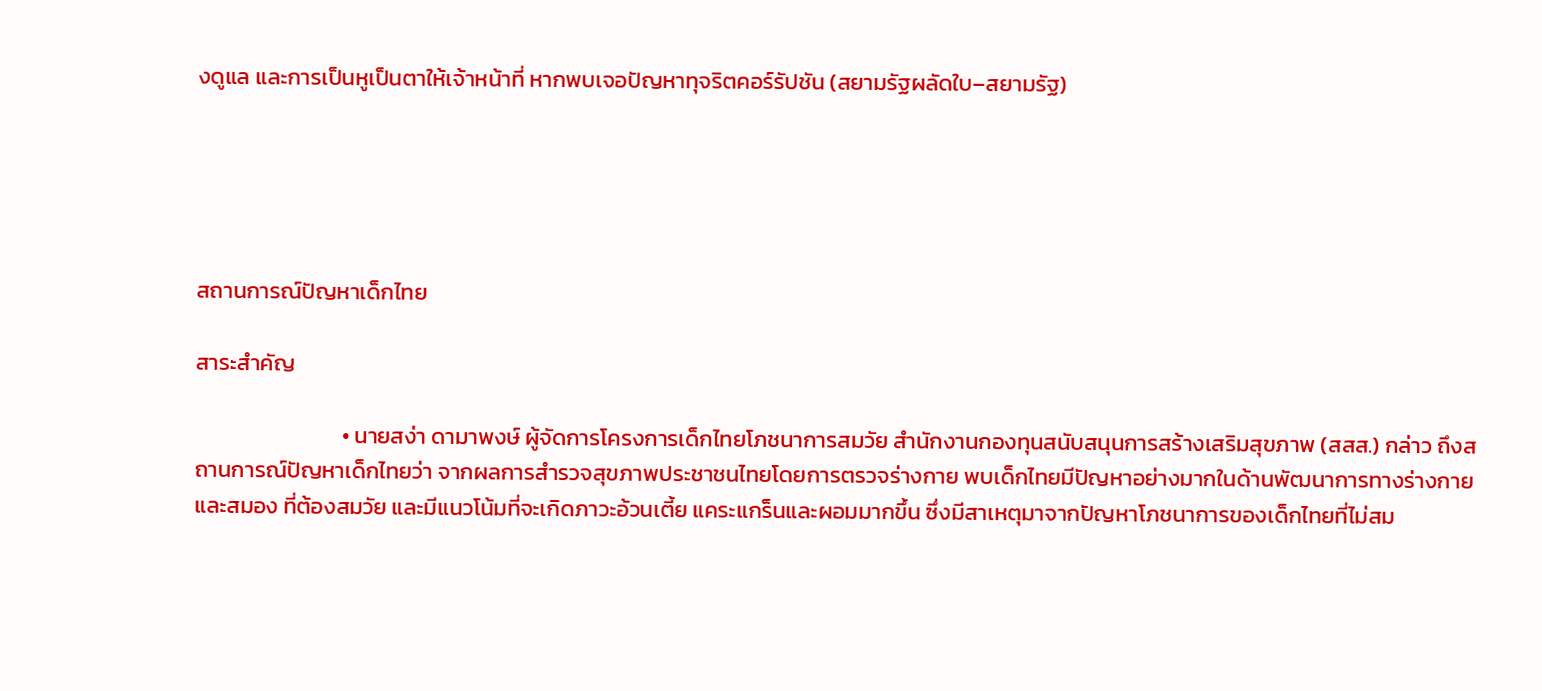งดูแล และการเป็นหูเป็นตาให้เจ้าหน้าที่ หากพบเจอปัญหาทุจริตคอร์รัปชัน (สยามรัฐผลัดใบ–สยามรัฐ)





สถานการณ์ปัญหาเด็กไทย

สาระสำคัญ

                             • นายสง่า ดามาพงษ์ ผู้จัดการโครงการเด็กไทยโภชนาการสมวัย สำนักงานกองทุนสนับสนุนการสร้างเสริมสุขภาพ (สสส.) กล่าว ถึงสถานการณ์ปัญหาเด็กไทยว่า จากผลการสำรวจสุขภาพประชาชนไทยโดยการตรวจร่างกาย พบเด็กไทยมีปัญหาอย่างมากในด้านพัฒนาการทางร่างกายและสมอง ที่ต้องสมวัย และมีแนวโน้มที่จะเกิดภาวะอ้วนเตี้ย แคระแกร็นและผอมมากขึ้น ซึ่งมีสาเหตุมาจากปัญหาโภชนาการของเด็กไทยที่ไม่สม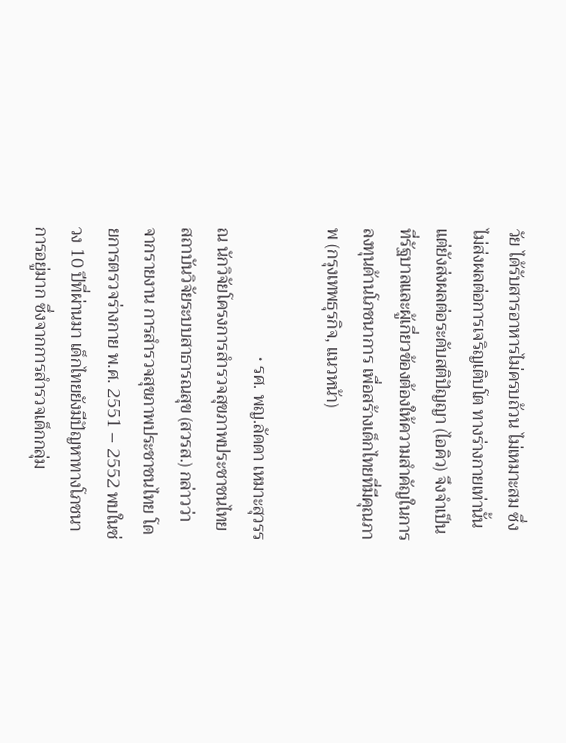วัย ได้รับสารอาหารไม่ครบถ้วน ไม่เหมาะสม ซึ่งไม่ส่งผลต่อการเจริญเติบโต ทางร่างกายเท่านั้น แต่ยังส่งผลต่อระดับสติปัญญา (ไอคิว) จึงจำเป็นที่รัฐบาลและผู้เกี่ยวข้องต้องให้ความสำคัญในการลงทุนด้านโภชนาการ เพื่อสร้างเด็กไทยที่มีคุณภาพ (กรุงเทพธุรกิจ, แนวหน้า)

                             • รศ. พญ.ลัดดา เหมาะสุวรรณ นักวิจัยโครงการสำรวจสุขภาพประชาชนไทย สถาบันวิจัยระบบสาธารณสุข (สวรส.) กล่าวว่า จากรายงาน การสำรวจสุขภาพประชาชนไทย โดยการตรวจร่างกาย พ.ศ. 2551 – 2552 พบในช่วง 10 ปีที่ผ่านมา เด็กไทยยังมีปัญหาทางโภชนาการอยู่มาก ซึ่งจากการสำรวจเด็กกลุ่ม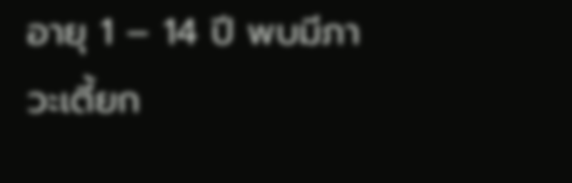อายุ 1 – 14 ปี พบมีภาวะเตี้ยก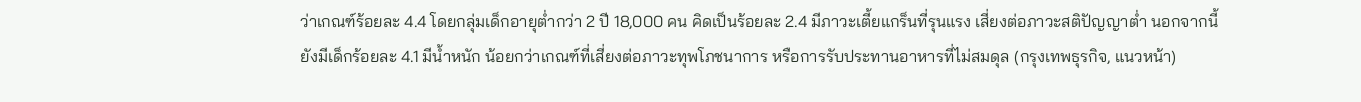ว่าเกณฑ์ร้อยละ 4.4 โดยกลุ่มเด็กอายุต่ำกว่า 2 ปี 18,000 คน คิดเป็นร้อยละ 2.4 มีภาวะเตี้ยแกร็นที่รุนแรง เสี่ยงต่อภาวะสติปัญญาต่ำ นอกจากนี้ ยังมีเด็กร้อยละ 4.1 มีน้ำหนัก น้อยกว่าเกณฑ์ที่เสี่ยงต่อภาวะทุพโภชนาการ หรือการรับประทานอาหารที่ไม่สมดุล (กรุงเทพธุรกิจ, แนวหน้า)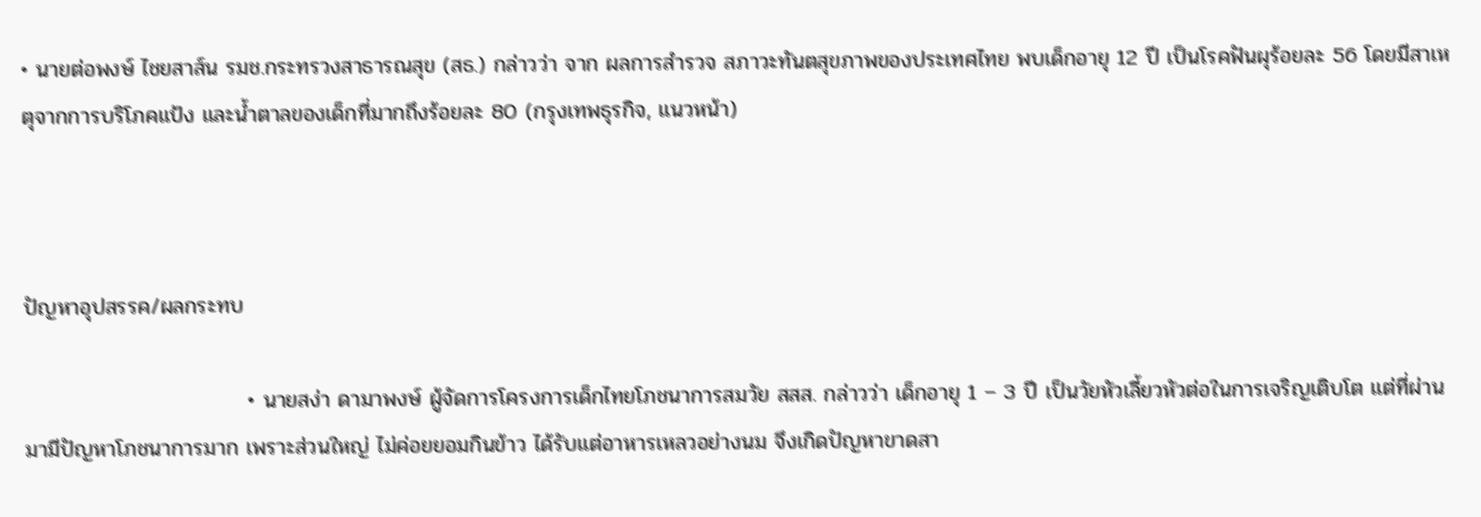• นายต่อพงษ์ ไชยสาส์น รมช.กระทรวงสาธารณสุข (สธ.) กล่าวว่า จาก ผลการสำรวจ สภาวะทันตสุขภาพของประเทศไทย พบเด็กอายุ 12 ปี เป็นโรคฟันผุร้อยละ 56 โดยมีสาเหตุจากการบริโภคแป้ง และน้ำตาลของเด็กที่มากถึงร้อยละ 80 (กรุงเทพธุรกิจ, แนวหน้า)



ปัญหาอุปสรรค/ผลกระทบ

                             • นายสง่า ดามาพงษ์ ผู้จัดการโครงการเด็กไทยโภชนาการสมวัย สสส. กล่าวว่า เด็กอายุ 1 – 3 ปี เป็นวัยหัวเลี้ยวหัวต่อในการเจริญเติบโต แต่ที่ผ่านมามีปัญหาโภชนาการมาก เพราะส่วนใหญ่ ไม่ค่อยยอมกินข้าว ได้รับแต่อาหารเหลวอย่างนม จึงเกิดปัญหาขาดสา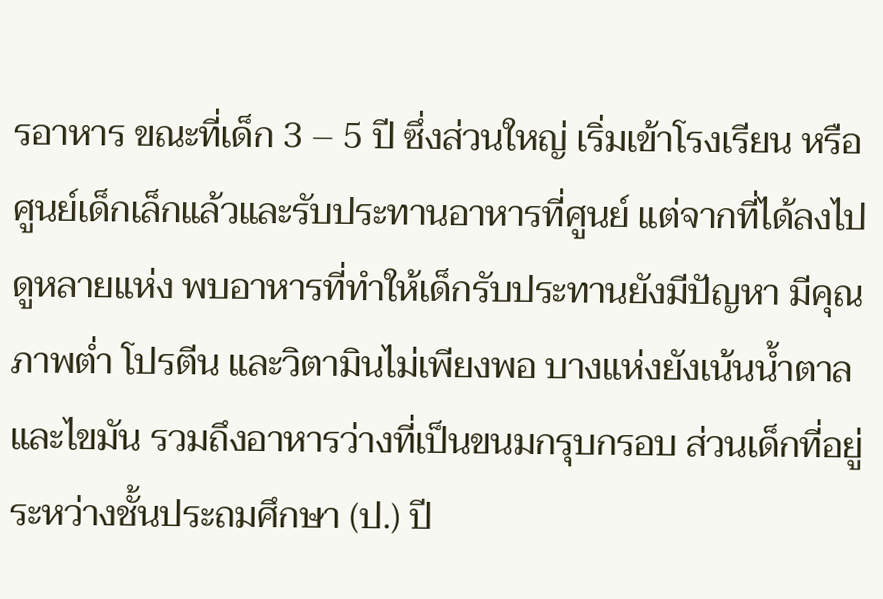รอาหาร ขณะที่เด็ก 3 – 5 ปี ซึ่งส่วนใหญ่ เริ่มเข้าโรงเรียน หรือศูนย์เด็กเล็กแล้วและรับประทานอาหารที่ศูนย์ แต่จากที่ได้ลงไปดูหลายแห่ง พบอาหารที่ทำให้เด็กรับประทานยังมีปัญหา มีคุณภาพต่ำ โปรตีน และวิตามินไม่เพียงพอ บางแห่งยังเน้นน้ำตาลและไขมัน รวมถึงอาหารว่างที่เป็นขนมกรุบกรอบ ส่วนเด็กที่อยู่ระหว่างชั้นประถมศึกษา (ป.) ปี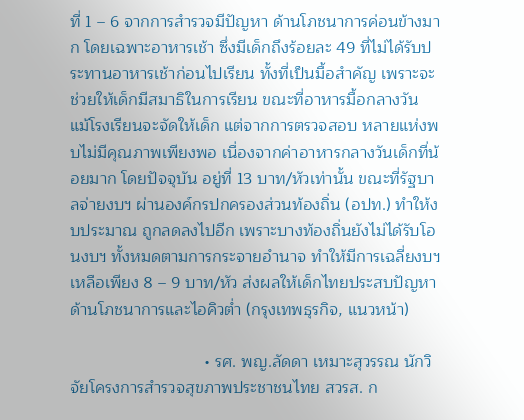ที่ 1 – 6 จากการสำรวจมีปัญหา ด้านโภชนาการค่อนข้างมาก โดยเฉพาะอาหารเช้า ซึ่งมีเด็กถึงร้อยละ 49 ที่ไม่ได้รับประทานอาหารเช้าก่อนไปเรียน ทั้งที่เป็นมื้อสำคัญ เพราะจะช่วยให้เด็กมีสมาธิในการเรียน ขณะที่อาหารมื้อกลางวัน แม้โรงเรียนจะจัดให้เด็ก แต่จากการตรวจสอบ หลายแห่งพบไม่มีคุณภาพเพียงพอ เนื่องจากค่าอาหารกลางวันเด็กที่น้อยมาก โดยปัจจุบัน อยู่ที่ 13 บาท/หัวเท่านั้น ขณะที่รัฐบาลจ่ายงบฯ ผ่านองค์กรปกครองส่วนท้องถิ่น (อปท.) ทำให้งบประมาณ ถูกลดลงไปอีก เพราะบางท้องถิ่นยังไม่ได้รับโอนงบฯ ทั้งหมดตามการกระจายอำนาจ ทำให้มีการเฉลี่ยงบฯ เหลือเพียง 8 – 9 บาท/หัว ส่งผลให้เด็กไทยประสบปัญหาด้านโภชนาการและไอคิวต่ำ (กรุงเทพธุรกิจ, แนวหน้า)

                             • รศ. พญ.ลัดดา เหมาะสุวรรณ นักวิจัยโครงการสำรวจสุขภาพประชาชนไทย สวรส. ก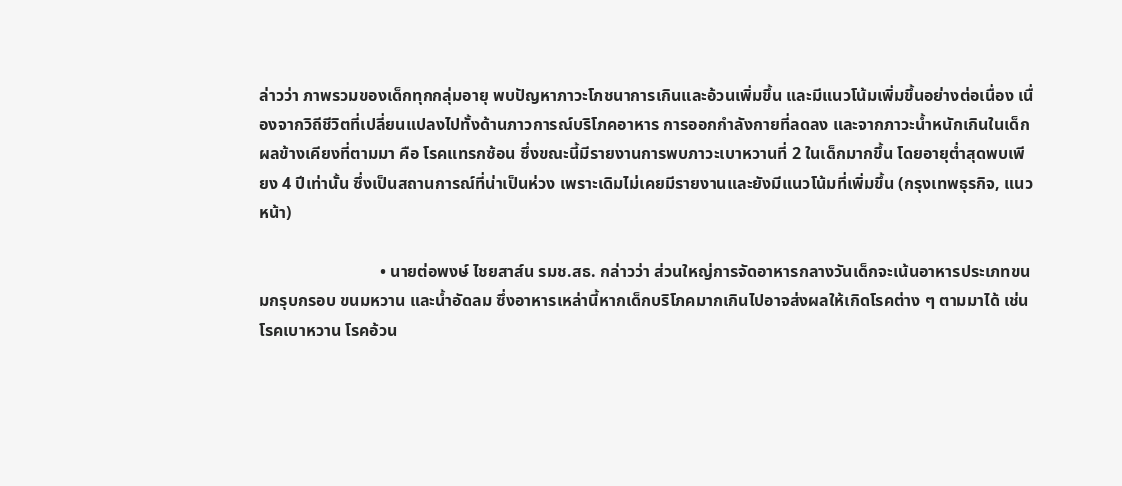ล่าวว่า ภาพรวมของเด็กทุกกลุ่มอายุ พบปัญหาภาวะโภชนาการเกินและอ้วนเพิ่มขึ้น และมีแนวโน้มเพิ่มขึ้นอย่างต่อเนื่อง เนื่องจากวิถีชีวิตที่เปลี่ยนแปลงไปทั้งด้านภาวการณ์บริโภคอาหาร การออกกำลังกายที่ลดลง และจากภาวะน้ำหนักเกินในเด็ก ผลข้างเคียงที่ตามมา คือ โรคแทรกซ้อน ซึ่งขณะนี้มีรายงานการพบภาวะเบาหวานที่ 2 ในเด็กมากขึ้น โดยอายุต่ำสุดพบเพียง 4 ปีเท่านั้น ซึ่งเป็นสถานการณ์ที่น่าเป็นห่วง เพราะเดิมไม่เคยมีรายงานและยังมีแนวโน้มที่เพิ่มขึ้น (กรุงเทพธุรกิจ, แนวหน้า)

                             • นายต่อพงษ์ ไชยสาส์น รมช.สธ. กล่าวว่า ส่วนใหญ่การจัดอาหารกลางวันเด็กจะเน้นอาหารประเภทขนมกรุบกรอบ ขนมหวาน และน้ำอัดลม ซึ่งอาหารเหล่านี้หากเด็กบริโภคมากเกินไปอาจส่งผลให้เกิดโรคต่าง ๆ ตามมาได้ เช่น โรคเบาหวาน โรคอ้วน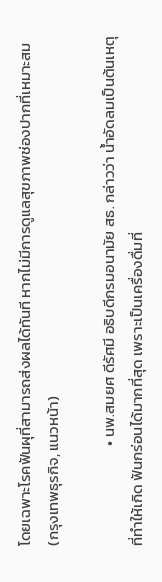โดยเฉพาะโรคฟันผุที่สามารถส่งผลได้ทันที หากไม่มีการดูแลสุขภาพช่องปากที่เหมาะสม (กรุงเทพธุรกิจ, แนวหน้า)

                             • นพ.สมยศ ดีรัศมี อธิบดีกรมอนามัย สธ. กล่าวว่า น้ำอัดลมเป็นต้นเหตุที่ทำให้เกิด ฟันกร่อนได้มากที่สุด เพราะเป็นเครื่องดื่มที่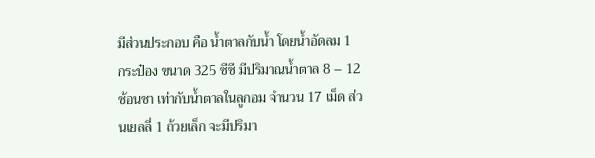มีส่วนประกอบ คือ น้ำตาลกับน้ำ โดยน้ำอัดลม 1 กระป๋อง ขนาด 325 ซีซี มีปริมาณน้ำตาล 8 – 12 ช้อนชา เท่ากับน้ำตาลในลูกอม จำนวน 17 เม็ด ส่วนเยลลี่ 1 ถ้วยเล็ก จะมีปริมา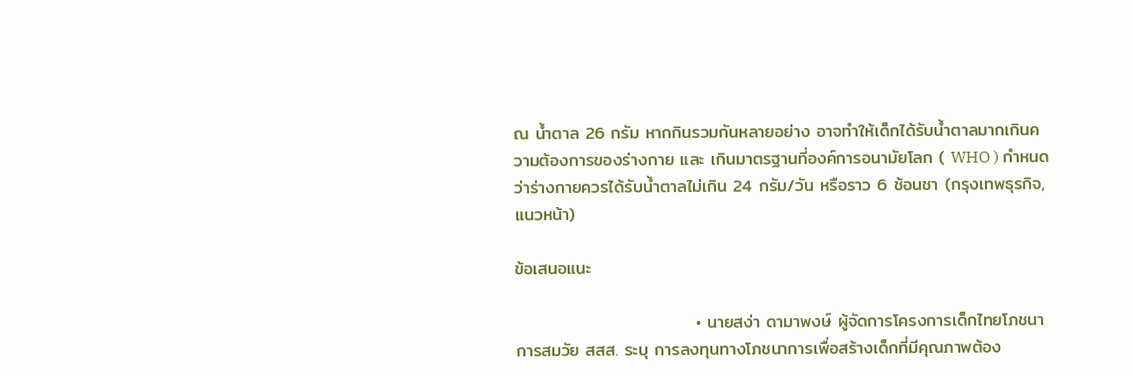ณ น้ำตาล 26 กรัม หากกินรวมกันหลายอย่าง อาจทำให้เด็กได้รับน้ำตาลมากเกินความต้องการของร่างกาย และ เกินมาตรฐานที่องค์การอนามัยโลก ( WHO ) กำหนดว่าร่างกายควรได้รับน้ำตาลไม่เกิน 24 กรัม/วัน หรือราว 6 ช้อนชา (กรุงเทพธุรกิจ, แนวหน้า)

ข้อเสนอแนะ

                             • นายสง่า ดามาพงษ์ ผู้จัดการโครงการเด็กไทยโภชนาการสมวัย สสส. ระบุ การลงทุนทางโภชนาการเพื่อสร้างเด็กที่มีคุณภาพต้อง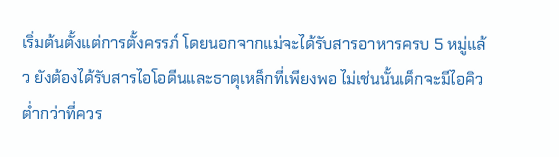เริ่มต้นตั้งแต่การตั้งครรภ์ โดยนอกจากแม่จะได้รับสารอาหารครบ 5 หมู่แล้ว ยังต้องได้รับสารไอโอดีนและธาตุเหล็กที่เพียงพอ ไม่เช่นนั้นเด็กจะมีไอคิวต่ำกว่าที่ควร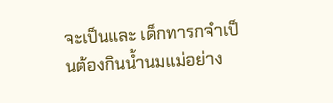จะเป็นและ เด็กทารกจำเป็นต้องกินน้ำนมแม่อย่าง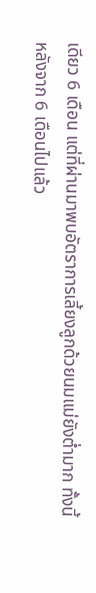เดียว 6 เดือน แต่ที่ผ่านมาพบอัตราการเลี้ยงลูกด้วยนมแม่ยังต่ำมาก ทั้งนี้ หลังจาก 6 เดือนไปแล้ว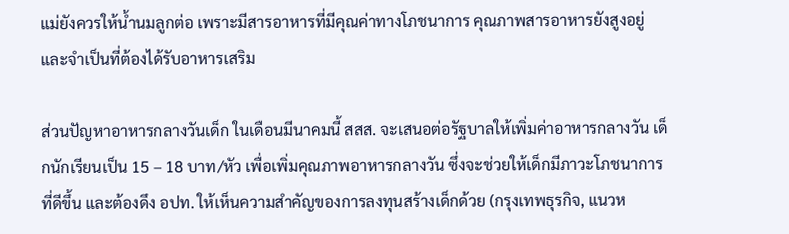แม่ยังควรให้น้ำนมลูกต่อ เพราะมีสารอาหารที่มีคุณค่าทางโภชนาการ คุณภาพสารอาหารยังสูงอยู่และจำเป็นที่ต้องได้รับอาหารเสริม

ส่วนปัญหาอาหารกลางวันเด็ก ในเดือนมีนาคมนี้ สสส. จะเสนอต่อรัฐบาลให้เพิ่มค่าอาหารกลางวัน เด็กนักเรียนเป็น 15 – 18 บาท/หัว เพื่อเพิ่มคุณภาพอาหารกลางวัน ซึ่งจะช่วยให้เด็กมีภาวะโภชนาการที่ดีขึ้น และต้องดึง อปท. ให้เห็นความสำคัญของการลงทุนสร้างเด็กด้วย (กรุงเทพธุรกิจ, แนวห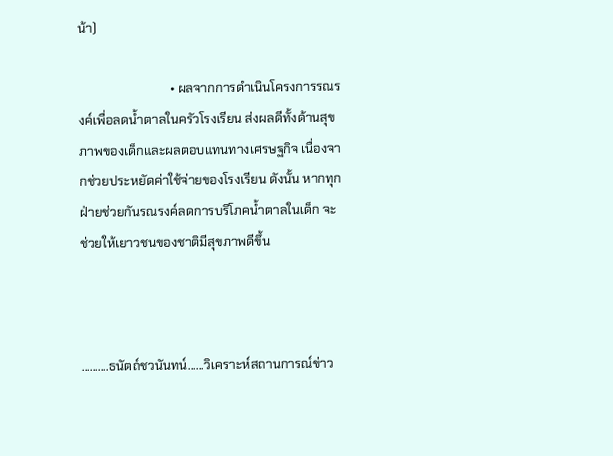น้า)

                             • ผลจากการดำเนินโครงการรณรงค์เพื่อลดน้ำตาลในครัวโรงเรียน ส่งผลดีทั้งด้านสุขภาพของเด็กและผลตอบแทนทางเศรษฐกิจ เนื่องจากช่วยประหยัดค่าใช้จ่ายของโรงเรียน ดังนั้น หากทุกฝ่ายช่วยกันรณรงค์ลดการบริโภคน้ำตาลในเด็ก จะช่วยให้เยาวชนของชาติมีสุขภาพดีขึ้น



..........ธนัตถ์ชวนันทน์......วิเคราะห์สถานการณ์ข่าว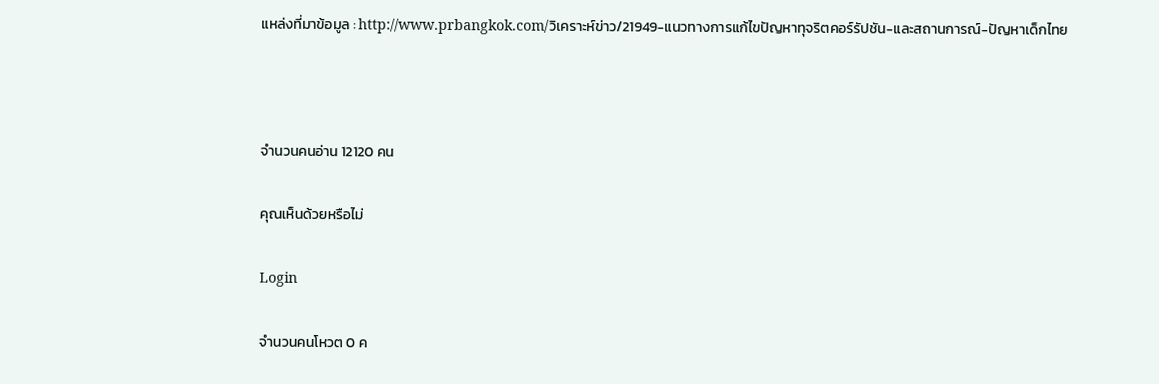แหล่งที่มาข้อมูล : http://www.prbangkok.com/วิเคราะห์ข่าว/21949-แนวทางการแก้ไขปัญหาทุจริตคอร์รัปชัน-และสถานการณ์-ปัญหาเด็กไทย



จำนวนคนอ่าน 12120 คน

คุณเห็นด้วยหรือไม่

Login

จำนวนคนโหวต 0 ค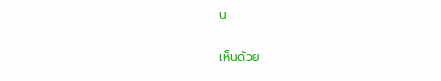น

เห็นด้วย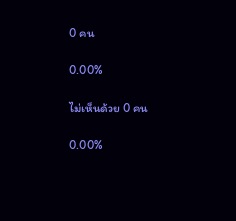0 คน

0.00%

ไม่เห็นด้วย 0 คน

0.00%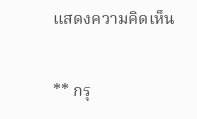แสดงความคิดเห็น

** กรุ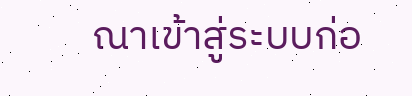ณาเข้าสู่ระบบก่อ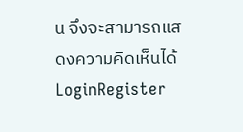น จึงจะสามารถแสดงความคิดเห็นได้ LoginRegister